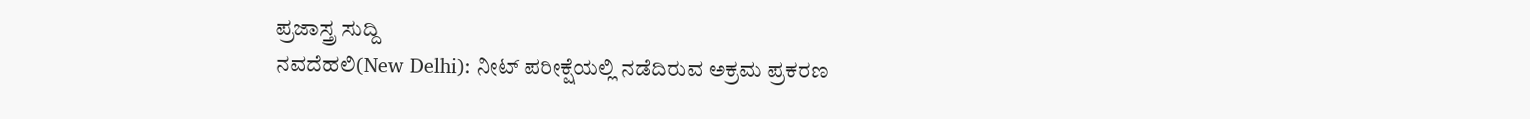ಪ್ರಜಾಸ್ತ್ರ ಸುದ್ದಿ
ನವದೆಹಲಿ(New Delhi): ನೀಟ್ ಪರೀಕ್ಷೆಯಲ್ಲಿ ನಡೆದಿರುವ ಅಕ್ರಮ ಪ್ರಕರಣ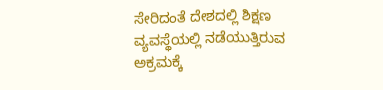ಸೇರಿದಂತೆ ದೇಶದಲ್ಲಿ ಶಿಕ್ಷಣ ವ್ಯವಸ್ಥೆಯಲ್ಲಿ ನಡೆಯುತ್ತಿರುವ ಅಕ್ರಮಕ್ಕೆ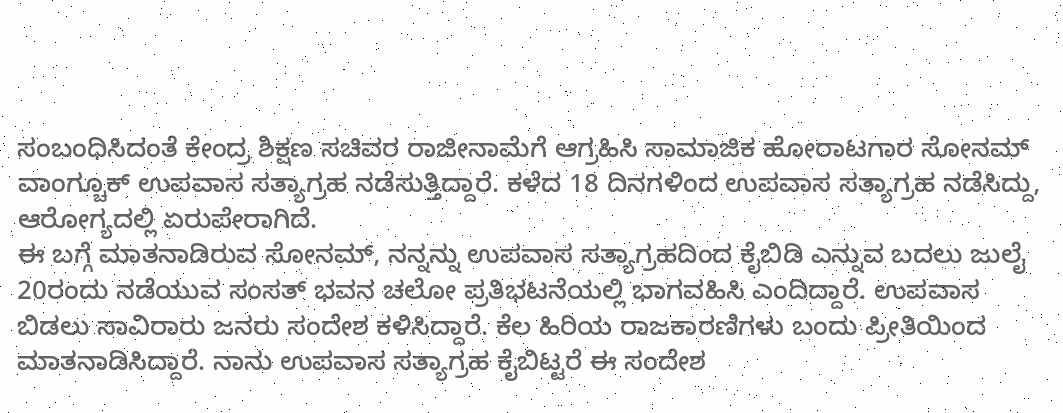ಸಂಬಂಧಿಸಿದಂತೆ ಕೇಂದ್ರ ಶಿಕ್ಷಣ ಸಚಿವರ ರಾಜೀನಾಮೆಗೆ ಆಗ್ರಹಿಸಿ ಸಾಮಾಜಿಕ ಹೋರಾಟಗಾರ ಸೋನಮ್ ವಾಂಗ್ಚೂಕ್ ಉಪವಾಸ ಸತ್ಯಾಗ್ರಹ ನಡೆಸುತ್ತಿದ್ದಾರೆ. ಕಳೆದ 18 ದಿನಗಳಿಂದ ಉಪವಾಸ ಸತ್ಯಾಗ್ರಹ ನಡೆಸಿದ್ದು, ಆರೋಗ್ಯದಲ್ಲಿ ಏರುಪೇರಾಗಿದೆ.
ಈ ಬಗ್ಗೆ ಮಾತನಾಡಿರುವ ಸೋನಮ್, ನನ್ನನ್ನು ಉಪವಾಸ ಸತ್ಯಾಗ್ರಹದಿಂದ ಕೈಬಿಡಿ ಎನ್ನುವ ಬದಲು ಜುಲೈ 20ರಂದು ನಡೆಯುವ ಸಂಸತ್ ಭವನ ಚಲೋ ಪ್ರತಿಭಟನೆಯಲ್ಲಿ ಭಾಗವಹಿಸಿ ಎಂದಿದ್ದಾರೆ. ಉಪವಾಸ ಬಿಡಲು ಸಾವಿರಾರು ಜನರು ಸಂದೇಶ ಕಳಿಸಿದ್ದಾರೆ. ಕೆಲ ಹಿರಿಯ ರಾಜಕಾರಣಿಗಳು ಬಂದು ಪ್ರೀತಿಯಿಂದ ಮಾತನಾಡಿಸಿದ್ದಾರೆ. ನಾನು ಉಪವಾಸ ಸತ್ಯಾಗ್ರಹ ಕೈಬಿಟ್ಟರೆ ಈ ಸಂದೇಶ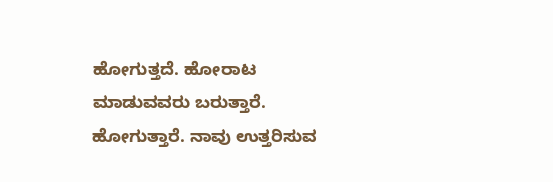ಹೋಗುತ್ತದೆ. ಹೋರಾಟ ಮಾಡುವವರು ಬರುತ್ತಾರೆ. ಹೋಗುತ್ತಾರೆ. ನಾವು ಉತ್ತರಿಸುವ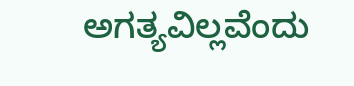ಅಗತ್ಯವಿಲ್ಲವೆಂದು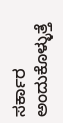ಸರ್ಕಾರ ಅಂದುಕೊಳ್ಳುತ್ತೆ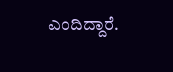ಎಂದಿದ್ದಾರೆ.